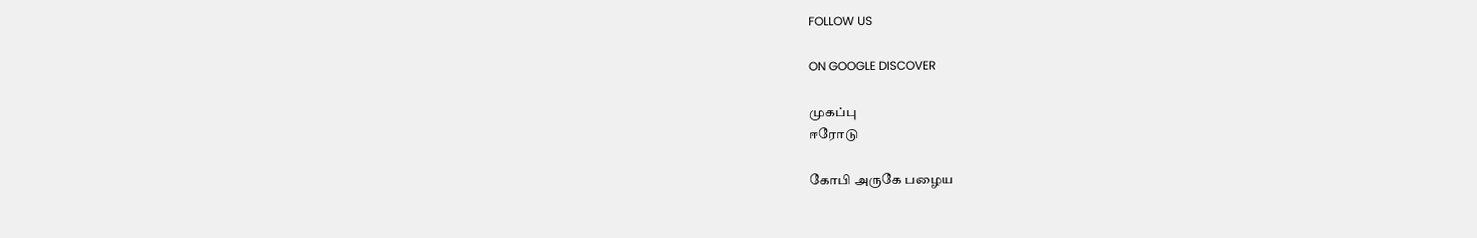FOLLOW US

ON GOOGLE DISCOVER

முகப்பு
ஈரோடு

கோபி அருகே பழைய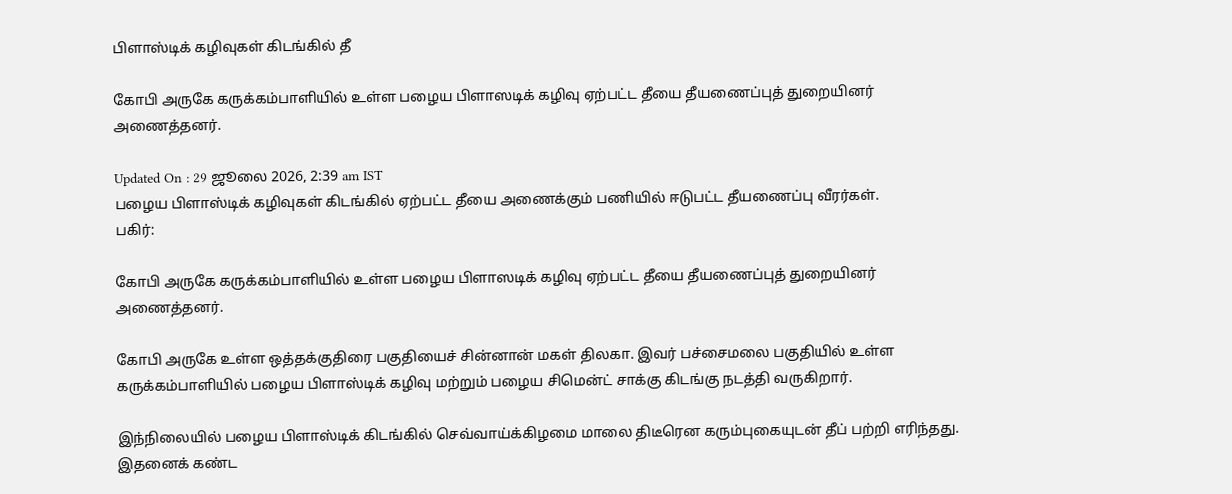பிளாஸ்டிக் கழிவுகள் கிடங்கில் தீ

கோபி அருகே கருக்கம்பாளியில் உள்ள பழைய பிளாஸடிக் கழிவு ஏற்பட்ட தீயை தீயணைப்புத் துறையினர் அணைத்தனர்.

Updated On : 29 ஜூலை 2026, 2:39 am IST
பழைய பிளாஸ்டிக் கழிவுகள் கிடங்கில் ஏற்பட்ட தீயை அணைக்கும் பணியில் ஈடுபட்ட தீயணைப்பு வீரர்கள்.
பகிர்:

கோபி அருகே கருக்கம்பாளியில் உள்ள பழைய பிளாஸடிக் கழிவு ஏற்பட்ட தீயை தீயணைப்புத் துறையினர் அணைத்தனர்.

கோபி அருகே உள்ள ஒத்தக்குதிரை பகுதியைச் சின்னான் மகள் திலகா. இவர் பச்சைமலை பகுதியில் உள்ள கருக்கம்பாளியில் பழைய பிளாஸ்டிக் கழிவு மற்றும் பழைய சிமென்ட் சாக்கு கிடங்கு நடத்தி வருகிறார்.

இந்நிலையில் பழைய பிளாஸ்டிக் கிடங்கில் செவ்வாய்க்கிழமை மாலை திடீரென கரும்புகையுடன் தீப் பற்றி எரிந்தது. இதனைக் கண்ட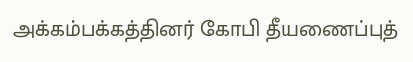அக்கம்பக்கத்தினர் கோபி தீயணைப்புத்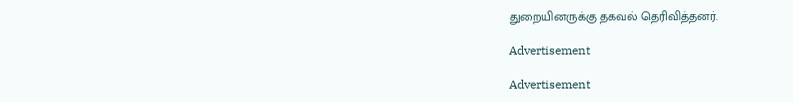துறையினருக்கு தகவல் தெரிவித்தனர்.

Advertisement

Advertisement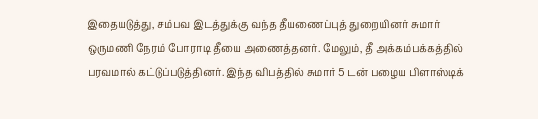இதையடுத்து, சம்பவ இடத்துக்கு வந்த தீயணைப்புத் துறையினர் சுமார் ஒருமணி நேரம் போராடி தீயை அணைத்தனர். மேலும், தீ அக்கம்பக்கத்தில் பரவமால் கட்டுப்படுத்தினர். இந்த விபத்தில் சுமார் 5 டன் பழைய பிளாஸ்டிக்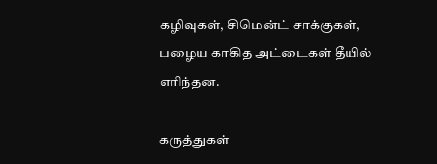கழிவுகள், சிமென்ட் சாக்குகள், பழைய காகித அட்டைகள் தீயில் எரிந்தன.

கருத்துகள்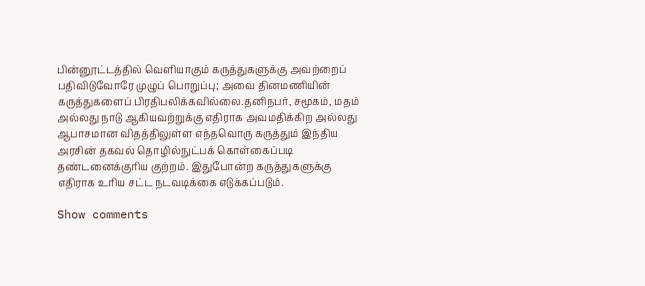பின்னூட்டத்தில் வெளியாகும் கருத்துகளுக்கு அவற்றைப் பதிவிடுவோரே முழுப் பொறுப்பு; அவை தினமணியின் கருத்துகளைப் பிரதிபலிக்கவில்லை.தனிநபர், சமூகம், மதம் அல்லது நாடு ஆகியவற்றுக்கு எதிராக அவமதிக்கிற அல்லது ஆபாசமான விதத்திலுள்ள எந்தவொரு கருத்தும் இந்திய அரசின் தகவல் தொழில்நுட்பக் கொள்கைப்படி தண்டனைக்குரிய குற்றம். இதுபோன்ற கருத்துகளுக்கு எதிராக உரிய சட்ட நடவடிக்கை எடுக்கப்படும்.

Show comments